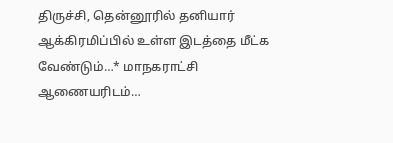திருச்சி, தென்னூரில் தனியார் ஆக்கிரமிப்பில் உள்ள இடத்தை மீட்க வேண்டும்…* மாநகராட்சி ஆணையரிடம்…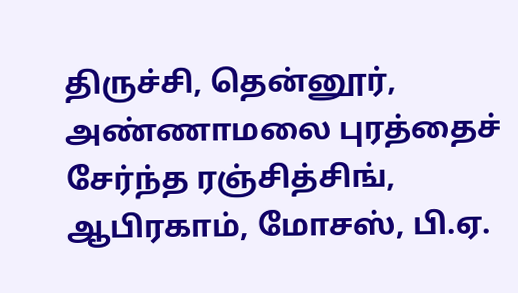திருச்சி, தென்னூர், அண்ணாமலை புரத்தைச் சேர்ந்த ரஞ்சித்சிங், ஆபிரகாம், மோசஸ், பி.ஏ.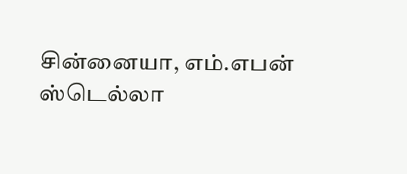சின்னையா, எம்.எபன் ஸ்டெல்லா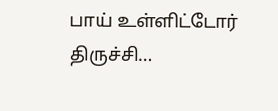பாய் உள்ளிட்டோர் திருச்சி…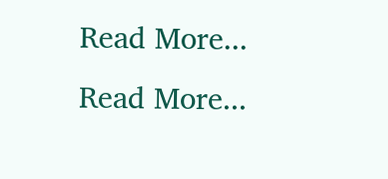Read More...
Read More...